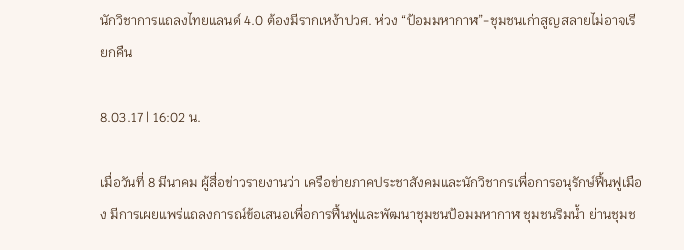นักวิชาการแถลงไทยแลนด์ 4.0 ต้องมีรากเหง้าปวศ. ห่วง “ป้อมมหากาฬ”-ชุมชนเก่าสูญสลายไม่อาจเรียกคืน

8.03.17 | 16:02 น.

เมื่อวันที่ 8 มีนาคม ผู้สื่อข่าวรายงานว่า เครือข่ายภาคประชาสังคมและนักวิชากรเพื่อการอนุรักษ์ฟื้นฟูเมือง มีการเผยแพร่แถลงการณ์ข้อเสนอเพื่อการฟื้นฟูและพัฒนาชุมชนป้อมมหากาฬ ชุมชนริมน้ำ ย่านชุมช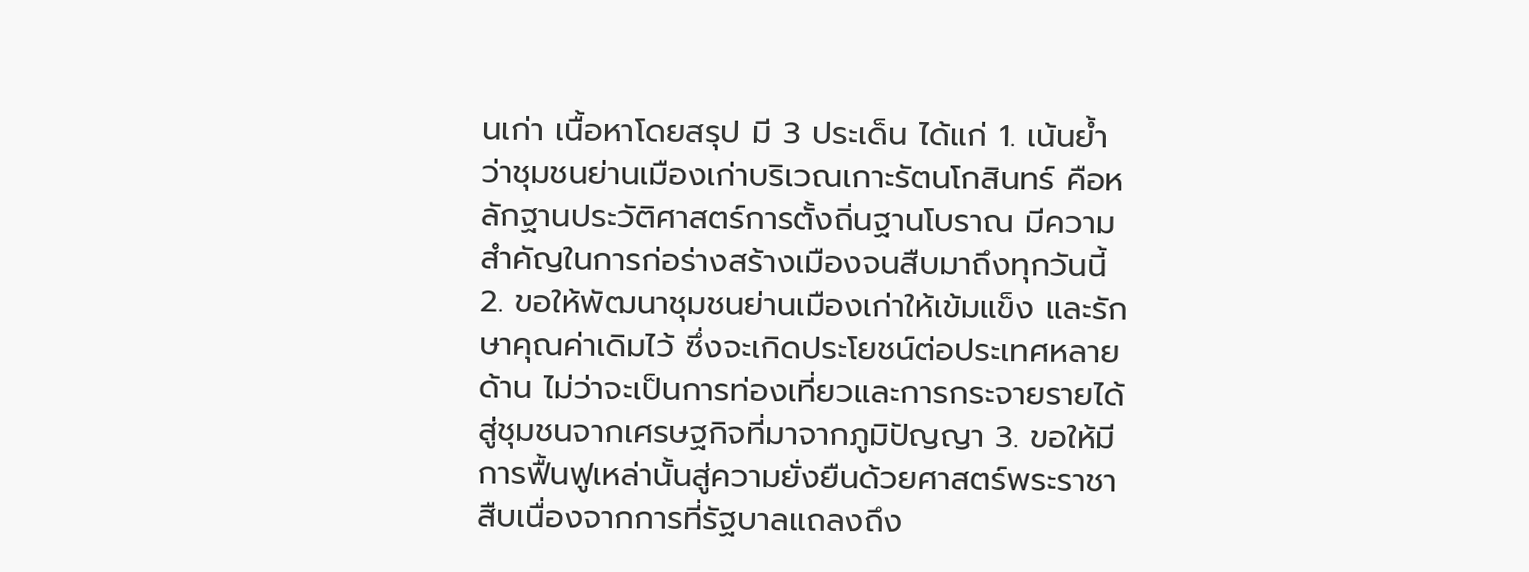นเก่า เนื้อหาโดยสรุป มี 3 ประเด็น ได้แก่ 1. เน้นย้ำว่าชุมชนย่านเมืองเก่าบริเวณเกาะรัตนโกสินทร์ คือหลักฐานประวัติศาสตร์การตั้งถิ่นฐานโบราณ มีความสำคัญในการก่อร่างสร้างเมืองจนสืบมาถึงทุกวันนี้ 2. ขอให้พัฒนาชุมชนย่านเมืองเก่าให้เข้มแข็ง และรักษาคุณค่าเดิมไว้ ซึ่งจะเกิดประโยชน์ต่อประเทศหลายด้าน ไม่ว่าจะเป็นการท่องเที่ยวและการกระจายรายได้สู่ชุมชนจากเศรษฐกิจที่มาจากภูมิปัญญา 3. ขอให้มีการฟื้นฟูเหล่านั้นสู่ความยั่งยืนด้วยศาสตร์พระราชา สืบเนื่องจากการที่รัฐบาลแถลงถึง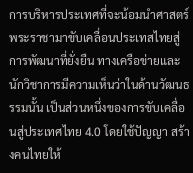การบริหารประเทศที่จะน้อมนำศาสตร์พระราชามาขับเคลื่อนประเทสไทยสู่การพัฒนาที่ยั่งยืน ทางเครือข่ายและนักวิชาการมีความเห็นว่าในด้านวัฒนธรรมนั้น เป็นส่วนหนึ่งของการขับเคลื่อนสู่ประเทศไทย 4.0 โดยใช้ปัญญา สร้างคนไทยให้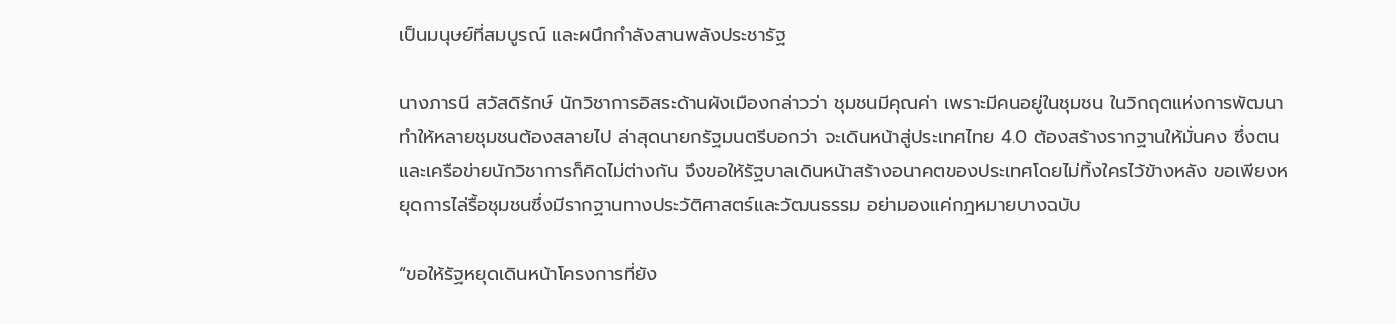เป็นมนุษย์ที่สมบูรณ์ และผนึกกำลังสานพลังประชารัฐ

นางภารนี สวัสดิรักษ์ นักวิชาการอิสระด้านผังเมืองกล่าวว่า ชุมชนมีคุณค่า เพราะมีคนอยู่ในชุมชน ในวิกฤตแห่งการพัฒนาทำให้หลายชุมชนต้องสลายไป ล่าสุดนายกรัฐมนตรีบอกว่า จะเดินหน้าสู่ประเทศไทย 4.0 ต้องสร้างรากฐานให้มั่นคง ซึ่งตนและเครือข่ายนักวิชาการก็คิดไม่ต่างกัน จึงขอให้รัฐบาลเดินหน้าสร้างอนาคตของประเทศโดยไม่ทิ้งใครไว้ข้างหลัง ขอเพียงหยุดการไล่รื้อชุมชนซึ่งมีรากฐานทางประวัติศาสตร์และวัฒนธรรม อย่ามองแค่กฎหมายบางฉบับ

“ขอให้รัฐหยุดเดินหน้าโครงการที่ยัง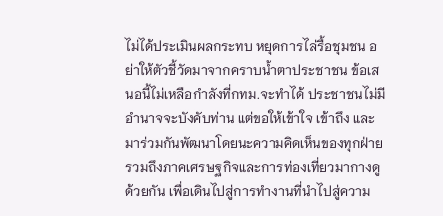ไม่ได้ประเมินผลกระทบ หยุดการไล่รื้อชุมชน อย่าให้ตัวชี้วัดมาจากคราบน้ำตาประชาชน ข้อเสนอนี้ไม่เหลือกำลังที่กทม.จะทำได้ ประชาชนไม่มีอำนาจจะบังคับท่าน แต่ขอให้เข้าใจ เข้าถึง และมาร่วมกันพัฒนาโดยนะความคิดเห็นของทุกฝ่ายรวมถึงภาคเศรษฐกิจและการท่องเที่ยวมากางดูด้วยกัน เพื่อเดินไปสู่การทำงานที่นำไปสู่ความ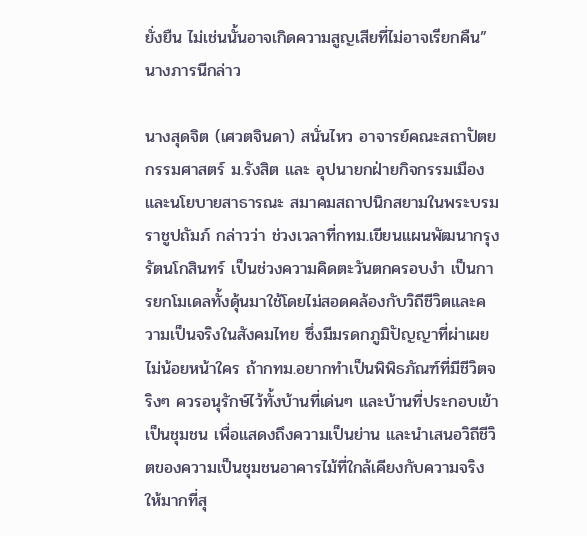ยั่งยืน ไม่เช่นนั้นอาจเกิดความสูญเสียที่ไม่อาจเรียกคืน” นางภารนีกล่าว

นางสุดจิต (เศวตจินดา) สนั่นไหว อาจารย์คณะสถาปัตยกรรมศาสตร์ ม.รังสิต และ อุปนายกฝ่ายกิจกรรมเมือง และนโยบายสาธารณะ สมาคมสถาปนิกสยามในพระบรมราชูปถัมภ์ กล่าวว่า ช่วงเวลาที่กทม.เขียนแผนพัฒนากรุงรัตนโกสินทร์ เป็นช่วงความคิดตะวันตกครอบงำ เป็นการยกโมเดลทั้งดุ้นมาใช้โดยไม่สอดคล้องกับวิถีชีวิตและความเป็นจริงในสังคมไทย ซึ่งมีมรดกภูมิปัญญาที่ผ่าเผย ไม่น้อยหน้าใคร ถ้ากทม.อยากทำเป็นพิพิธภัณฑ์ที่มีชีวิตจริงๆ ควรอนุรักษ์ไว้ทั้งบ้านที่เด่นๆ และบ้านที่ประกอบเข้าเป็นชุมชน เพื่อแสดงถึงความเป็นย่าน และนำเสนอวิถีชีวิตของความเป็นชุมชนอาคารไม้ที่ใกล้เคียงกับความจริงให้มากที่สุ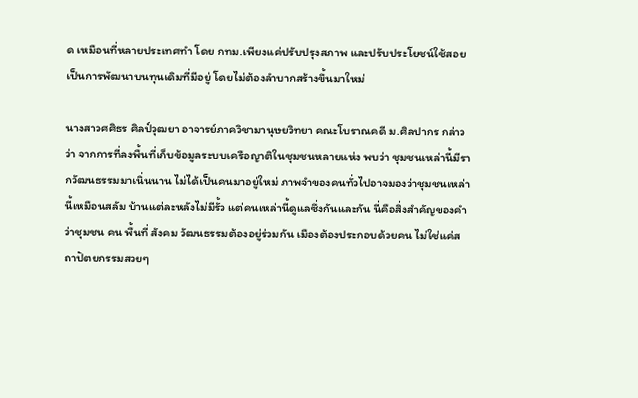ด เหมือนที่หลายประเทศทำ โดย กทม.เพียงแค่ปรับปรุงสภาพ และปรับประโยชน์ใช้สอย เป็นการพัฒนาบนทุนเดิมที่มีอยู่ โดยไม่ต้องลำบากสร้างขึ้นมาใหม่

นางสาวศศิธร ศิลป์วุฒยา อาจารย์ภาควิชามานุษยวิทยา คณะโบราณคดี ม.ศิลปากร กล่าวว่า จากการที่ลงพื้นที่เก็บข้อมูลระบบเครือญาติในชุมชนหลายแห่ง พบว่า ชุมชนเหล่านี้มีรากวัฒนธรรมมาเนิ่นนาน ไม่ได้เป็นคนมาอยู่ใหม่ ภาพจำของคนทั่วไปอาจมองว่าชุมชนเหล่านี้เหมือนสลัม บ้านแต่ละหลังไม่มีรั้ว แต่คนเหล่านี้ดูแลซึ่งกันและกัน นี่คือสิ่งสำคัญของคำว่าชุมชน คน พื้นที่ สังคม วัฒนธรรมต้องอยู่ร่วมกัน เมืองต้องประกอบด้วยคน ไม่ใช่แค่สถาปัตยกรรมสวยๆ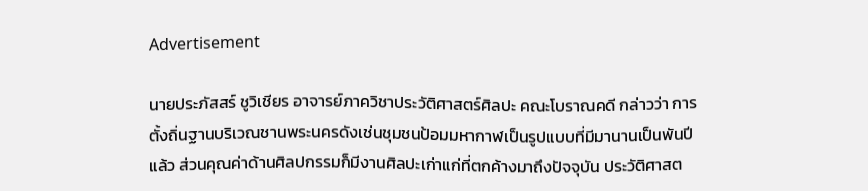Advertisement

นายประภัสสร์ ชูวิเชียร อาจารย์ภาควิชาประวัติศาสตร์ศิลปะ คณะโบราณคดี กล่าวว่า การตั้งถิ่นฐานบริเวณชานพระนครดังเช่นชุมชนป้อมมหากาฬเป็นรูปแบบที่มีมานานเป็นพันปีแล้ว ส่วนคุณค่าด้านศิลปกรรมก็มีงานศิลปะเก่าแก่ที่ตกค้างมาถึงปัจจุบัน ประวัติศาสต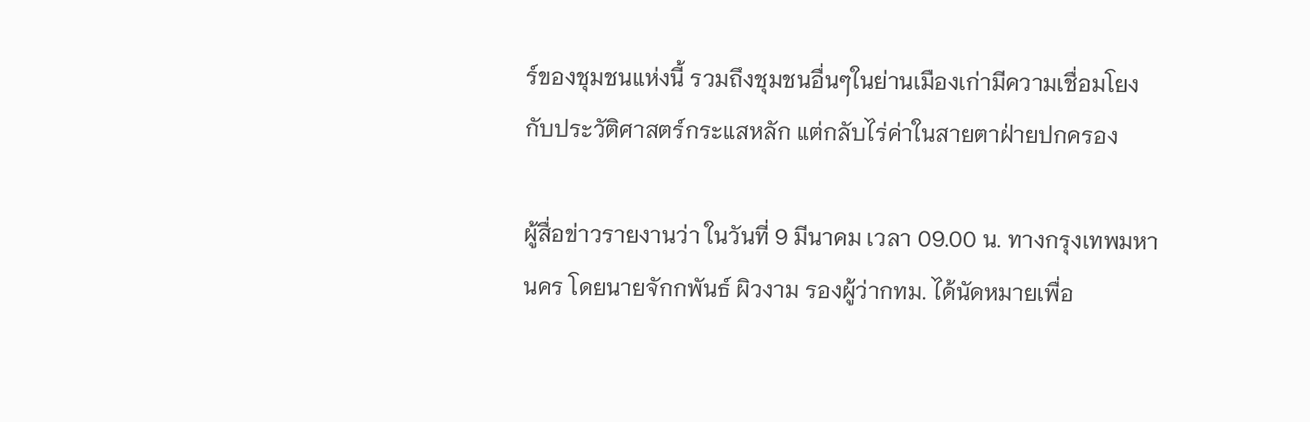ร์ของชุมชนแห่งนี้ รวมถึงชุมชนอื่นๆในย่านเมืองเก่ามีความเชื่อมโยงกับประวัติศาสตร์กระแสหลัก แต่กลับไร่ค่าในสายตาฝ่ายปกครอง

ผู้สื่อข่าวรายงานว่า ในวันที่ 9 มีนาคม เวลา 09.00 น. ทางกรุงเทพมหานคร โดยนายจักกพันธ์ ผิวงาม รองผู้ว่ากทม. ได้นัดหมายเพื่อ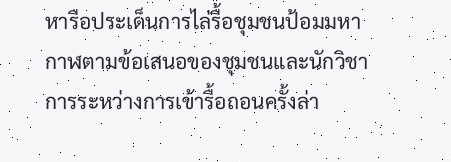หารือประเด็นการไล่รื้อชุมชนป้อมมหากาฬตามข้อเสนอของชุมชนและนักวิชาการระหว่างการเข้ารื้อถอนครั้งล่า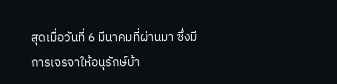สุดเมื่อวันที่ 6 มีนาคมที่ผ่านมา ซึ่งมีการเจรจาให้อนุรักษ์บ้า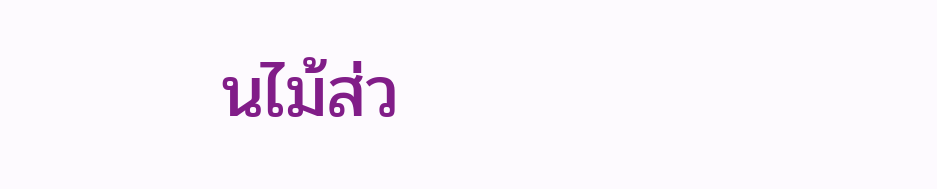นไม้ส่ว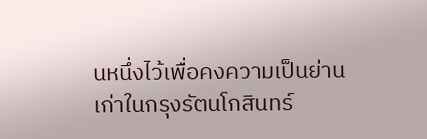นหนึ่งไว้เพื่อคงความเป็นย่านเก่าในกรุงรัตนโกสินทร์